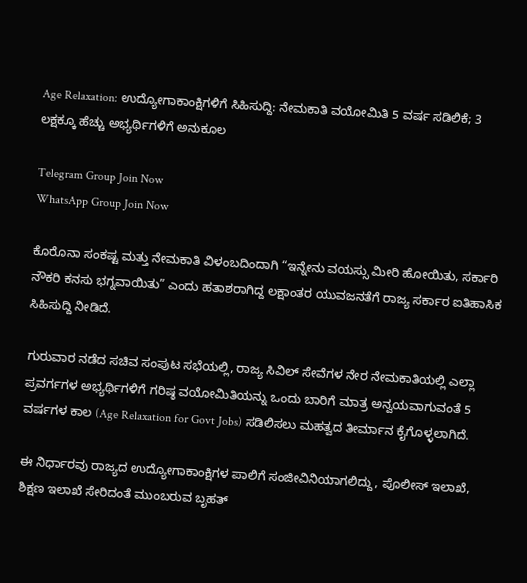Age Relaxation: ಉದ್ಯೋಗಾಕಾಂಕ್ಷಿಗಳಿಗೆ ಸಿಹಿಸುದ್ದಿ: ನೇಮಕಾತಿ ವಯೋಮಿತಿ 5 ವರ್ಷ ಸಡಿಲಿಕೆ; 3 ಲಕ್ಷಕ್ಕೂ ಹೆಚ್ಚು ಅಭ್ಯರ್ಥಿಗಳಿಗೆ ಅನುಕೂಲ

Telegram Group Join Now
WhatsApp Group Join Now

ಕೊರೊನಾ ಸಂಕಷ್ಟ ಮತ್ತು ನೇಮಕಾತಿ ವಿಳಂಬದಿಂದಾಗಿ “ಇನ್ನೇನು ವಯಸ್ಸು ಮೀರಿ ಹೋಯಿತು, ಸರ್ಕಾರಿ ನೌಕರಿ ಕನಸು ಭಗ್ನವಾಯಿತು” ಎಂದು ಹತಾಶರಾಗಿದ್ದ ಲಕ್ಷಾಂತರ ಯುವಜನತೆಗೆ ರಾಜ್ಯ ಸರ್ಕಾರ ಐತಿಹಾಸಿಕ ಸಿಹಿಸುದ್ದಿ ನೀಡಿದೆ.

ಗುರುವಾರ ನಡೆದ ಸಚಿವ ಸಂಪುಟ ಸಭೆಯಲ್ಲಿ, ರಾಜ್ಯ ಸಿವಿಲ್ ಸೇವೆಗಳ ನೇರ ನೇಮಕಾತಿಯಲ್ಲಿ ಎಲ್ಲಾ ಪ್ರವರ್ಗಗಳ ಅಭ್ಯರ್ಥಿಗಳಿಗೆ ಗರಿಷ್ಠ ವಯೋಮಿತಿಯನ್ನು ಒಂದು ಬಾರಿಗೆ ಮಾತ್ರ ಅನ್ವಯವಾಗುವಂತೆ 5 ವರ್ಷಗಳ ಕಾಲ (Age Relaxation for Govt Jobs) ಸಡಿಲಿಸಲು ಮಹತ್ವದ ತೀರ್ಮಾನ ಕೈಗೊಳ್ಳಲಾಗಿದೆ.

ಈ ನಿರ್ಧಾರವು ರಾಜ್ಯದ ಉದ್ಯೋಗಾಕಾಂಕ್ಷಿಗಳ ಪಾಲಿಗೆ ಸಂಜೀವಿನಿಯಾಗಲಿದ್ದು, ಪೊಲೀಸ್ ಇಲಾಖೆ, ಶಿಕ್ಷಣ ಇಲಾಖೆ ಸೇರಿದಂತೆ ಮುಂಬರುವ ಬೃಹತ್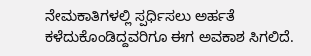ನೇಮಕಾತಿಗಳಲ್ಲಿ ಸ್ಪರ್ಧಿಸಲು ಅರ್ಹತೆ ಕಳೆದುಕೊಂಡಿದ್ದವರಿಗೂ ಈಗ ಅವಕಾಶ ಸಿಗಲಿದೆ.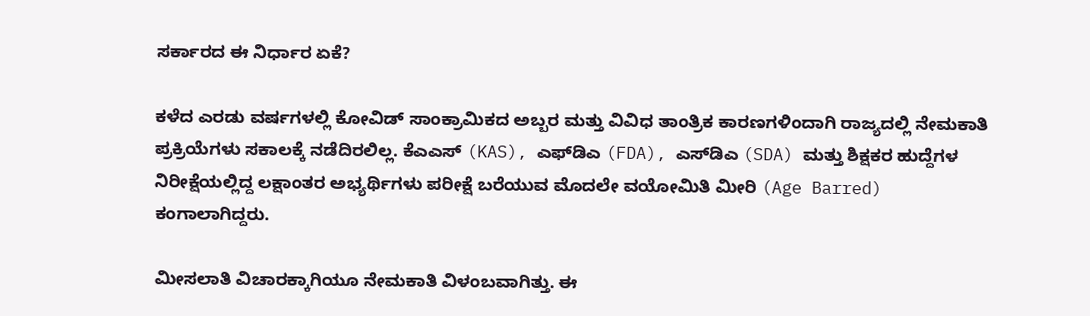ಸರ್ಕಾರದ ಈ ನಿರ್ಧಾರ ಏಕೆ?

ಕಳೆದ ಎರಡು ವರ್ಷಗಳಲ್ಲಿ ಕೋವಿಡ್ ಸಾಂಕ್ರಾಮಿಕದ ಅಬ್ಬರ ಮತ್ತು ವಿವಿಧ ತಾಂತ್ರಿಕ ಕಾರಣಗಳಿಂದಾಗಿ ರಾಜ್ಯದಲ್ಲಿ ನೇಮಕಾತಿ ಪ್ರಕ್ರಿಯೆಗಳು ಸಕಾಲಕ್ಕೆ ನಡೆದಿರಲಿಲ್ಲ. ಕೆಎಎಸ್ (KAS), ಎಫ್‌ಡಿಎ (FDA), ಎಸ್‌ಡಿಎ (SDA) ಮತ್ತು ಶಿಕ್ಷಕರ ಹುದ್ದೆಗಳ ನಿರೀಕ್ಷೆಯಲ್ಲಿದ್ದ ಲಕ್ಷಾಂತರ ಅಭ್ಯರ್ಥಿಗಳು ಪರೀಕ್ಷೆ ಬರೆಯುವ ಮೊದಲೇ ವಯೋಮಿತಿ ಮೀರಿ (Age Barred) ಕಂಗಾಲಾಗಿದ್ದರು.

ಮೀಸಲಾತಿ ವಿಚಾರಕ್ಕಾಗಿಯೂ ನೇಮಕಾತಿ ವಿಳಂಬವಾಗಿತ್ತು. ಈ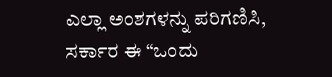ಎಲ್ಲಾ ಅಂಶಗಳನ್ನು ಪರಿಗಣಿಸಿ, ಸರ್ಕಾರ ಈ “ಒಂದು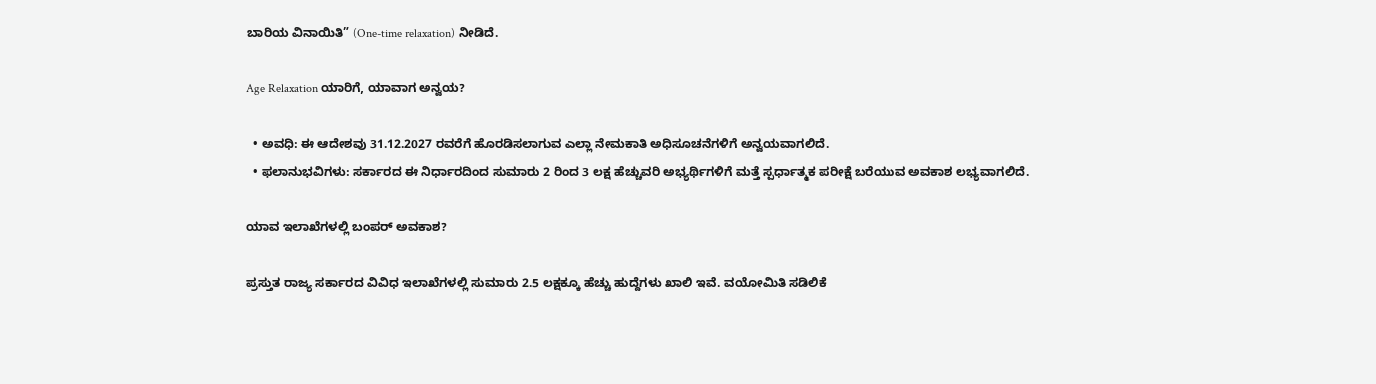ಬಾರಿಯ ವಿನಾಯಿತಿ” (One-time relaxation) ನೀಡಿದೆ.

Age Relaxation ಯಾರಿಗೆ, ಯಾವಾಗ ಅನ್ವಯ?

  • ಅವಧಿ: ಈ ಆದೇಶವು 31.12.2027 ರವರೆಗೆ ಹೊರಡಿಸಲಾಗುವ ಎಲ್ಲಾ ನೇಮಕಾತಿ ಅಧಿಸೂಚನೆಗಳಿಗೆ ಅನ್ವಯವಾಗಲಿದೆ.
  • ಫಲಾನುಭವಿಗಳು: ಸರ್ಕಾರದ ಈ ನಿರ್ಧಾರದಿಂದ ಸುಮಾರು 2 ರಿಂದ 3 ಲಕ್ಷ ಹೆಚ್ಚುವರಿ ಅಭ್ಯರ್ಥಿಗಳಿಗೆ ಮತ್ತೆ ಸ್ಪರ್ಧಾತ್ಮಕ ಪರೀಕ್ಷೆ ಬರೆಯುವ ಅವಕಾಶ ಲಭ್ಯವಾಗಲಿದೆ.

ಯಾವ ಇಲಾಖೆಗಳಲ್ಲಿ ಬಂಪರ್ ಅವಕಾಶ?

ಪ್ರಸ್ತುತ ರಾಜ್ಯ ಸರ್ಕಾರದ ವಿವಿಧ ಇಲಾಖೆಗಳಲ್ಲಿ ಸುಮಾರು 2.5 ಲಕ್ಷಕ್ಕೂ ಹೆಚ್ಚು ಹುದ್ದೆಗಳು ಖಾಲಿ ಇವೆ. ವಯೋಮಿತಿ ಸಡಿಲಿಕೆ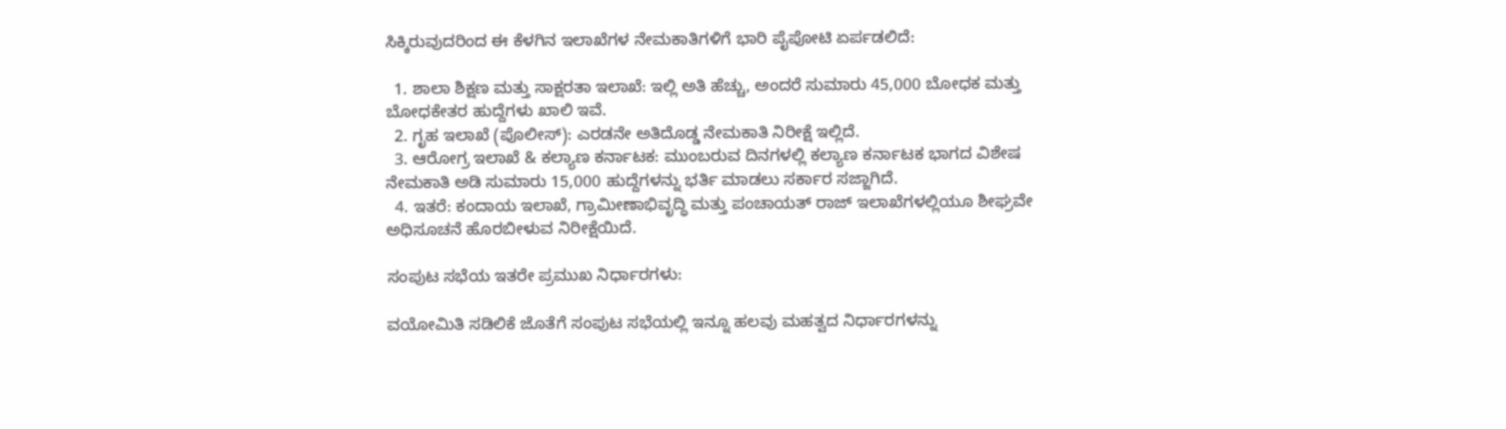ಸಿಕ್ಕಿರುವುದರಿಂದ ಈ ಕೆಳಗಿನ ಇಲಾಖೆಗಳ ನೇಮಕಾತಿಗಳಿಗೆ ಭಾರಿ ಪೈಪೋಟಿ ಏರ್ಪಡಲಿದೆ:

  1. ಶಾಲಾ ಶಿಕ್ಷಣ ಮತ್ತು ಸಾಕ್ಷರತಾ ಇಲಾಖೆ: ಇಲ್ಲಿ ಅತಿ ಹೆಚ್ಚು, ಅಂದರೆ ಸುಮಾರು 45,000 ಬೋಧಕ ಮತ್ತು ಬೋಧಕೇತರ ಹುದ್ದೆಗಳು ಖಾಲಿ ಇವೆ.
  2. ಗೃಹ ಇಲಾಖೆ (ಪೊಲೀಸ್): ಎರಡನೇ ಅತಿದೊಡ್ಡ ನೇಮಕಾತಿ ನಿರೀಕ್ಷೆ ಇಲ್ಲಿದೆ.
  3. ಆರೋಗ್ರ ಇಲಾಖೆ & ಕಲ್ಯಾಣ ಕರ್ನಾಟಕ: ಮುಂಬರುವ ದಿನಗಳಲ್ಲಿ ಕಲ್ಯಾಣ ಕರ್ನಾಟಕ ಭಾಗದ ವಿಶೇಷ ನೇಮಕಾತಿ ಅಡಿ ಸುಮಾರು 15,000 ಹುದ್ದೆಗಳನ್ನು ಭರ್ತಿ ಮಾಡಲು ಸರ್ಕಾರ ಸಜ್ಜಾಗಿದೆ.
  4. ಇತರೆ: ಕಂದಾಯ ಇಲಾಖೆ, ಗ್ರಾಮೀಣಾಭಿವೃದ್ಧಿ ಮತ್ತು ಪಂಚಾಯತ್ ರಾಜ್ ಇಲಾಖೆಗಳಲ್ಲಿಯೂ ಶೀಘ್ರವೇ ಅಧಿಸೂಚನೆ ಹೊರಬೀಳುವ ನಿರೀಕ್ಷೆಯಿದೆ.

ಸಂಪುಟ ಸಭೆಯ ಇತರೇ ಪ್ರಮುಖ ನಿರ್ಧಾರಗಳು:

ವಯೋಮಿತಿ ಸಡಿಲಿಕೆ ಜೊತೆಗೆ ಸಂಪುಟ ಸಭೆಯಲ್ಲಿ ಇನ್ನೂ ಹಲವು ಮಹತ್ವದ ನಿರ್ಧಾರಗಳನ್ನು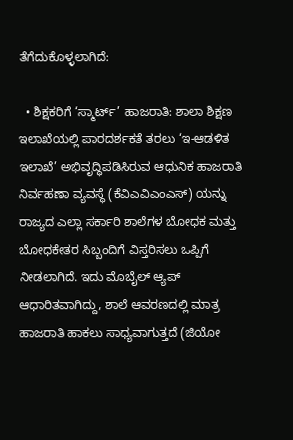ತೆಗೆದುಕೊಳ್ಳಲಾಗಿದೆ:

  • ಶಿಕ್ಷಕರಿಗೆ ‘ಸ್ಮಾರ್ಟ್’ ಹಾಜರಾತಿ: ಶಾಲಾ ಶಿಕ್ಷಣ ಇಲಾಖೆಯಲ್ಲಿ ಪಾರದರ್ಶಕತೆ ತರಲು ‘ಇ-ಆಡಳಿತ ಇಲಾಖೆ’ ಅಭಿವೃದ್ಧಿಪಡಿಸಿರುವ ಆಧುನಿಕ ಹಾಜರಾತಿ ನಿರ್ವಹಣಾ ವ್ಯವಸ್ಥೆ (ಕೆವಿಎವಿಎಂಎಸ್) ಯನ್ನು ರಾಜ್ಯದ ಎಲ್ಲಾ ಸರ್ಕಾರಿ ಶಾಲೆಗಳ ಬೋಧಕ ಮತ್ತು ಬೋಧಕೇತರ ಸಿಬ್ಬಂದಿಗೆ ವಿಸ್ತರಿಸಲು ಒಪ್ಪಿಗೆ ನೀಡಲಾಗಿದೆ. ಇದು ಮೊಬೈಲ್ ಆ್ಯಪ್ ಆಧಾರಿತವಾಗಿದ್ದು, ಶಾಲೆ ಆವರಣದಲ್ಲಿ ಮಾತ್ರ ಹಾಜರಾತಿ ಹಾಕಲು ಸಾಧ್ಯವಾಗುತ್ತದೆ (ಜಿಯೋ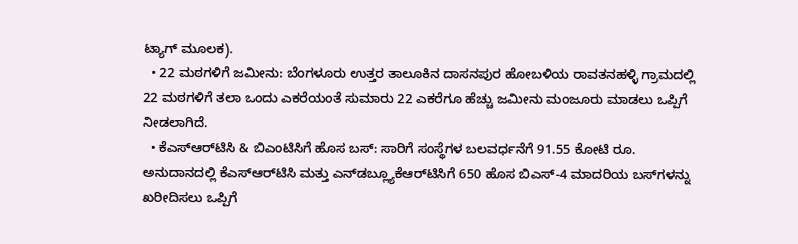ಟ್ಯಾಗ್ ಮೂಲಕ).
  • 22 ಮಠಗಳಿಗೆ ಜಮೀನು: ಬೆಂಗಳೂರು ಉತ್ತರ ತಾಲೂಕಿನ ದಾಸನಪುರ ಹೋಬಳಿಯ ರಾವತನಹಳ್ಳಿ ಗ್ರಾಮದಲ್ಲಿ 22 ಮಠಗಳಿಗೆ ತಲಾ ಒಂದು ಎಕರೆಯಂತೆ ಸುಮಾರು 22 ಎಕರೆಗೂ ಹೆಚ್ಚು ಜಮೀನು ಮಂಜೂರು ಮಾಡಲು ಒಪ್ಪಿಗೆ ನೀಡಲಾಗಿದೆ.
  • ಕೆಎಸ್‌ಆರ್‌ಟಿಸಿ & ಬಿಎಂಟಿಸಿಗೆ ಹೊಸ ಬಸ್: ಸಾರಿಗೆ ಸಂಸ್ಥೆಗಳ ಬಲವರ್ಧನೆಗೆ 91.55 ಕೋಟಿ ರೂ. ಅನುದಾನದಲ್ಲಿ ಕೆಎಸ್‌ಆರ್‌ಟಿಸಿ ಮತ್ತು ಎನ್‌ಡಬ್ಲ್ಯೂಕೆಆರ್‌ಟಿಸಿಗೆ 650 ಹೊಸ ಬಿಎಸ್-4 ಮಾದರಿಯ ಬಸ್‌ಗಳನ್ನು ಖರೀದಿಸಲು ಒಪ್ಪಿಗೆ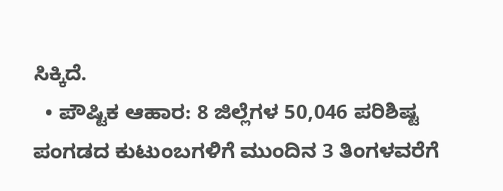ಸಿಕ್ಕಿದೆ.
  • ಪೌಷ್ಟಿಕ ಆಹಾರ: 8 ಜಿಲ್ಲೆಗಳ 50,046 ಪರಿಶಿಷ್ಟ ಪಂಗಡದ ಕುಟುಂಬಗಳಿಗೆ ಮುಂದಿನ 3 ತಿಂಗಳವರೆಗೆ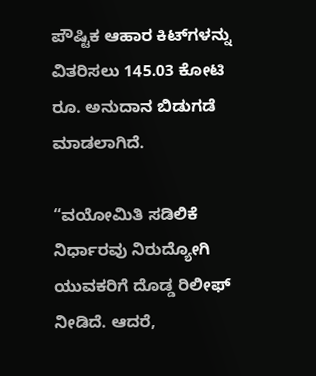ಪೌಷ್ಟಿಕ ಆಹಾರ ಕಿಟ್‌ಗಳನ್ನು ವಿತರಿಸಲು 145.03 ಕೋಟಿ ರೂ. ಅನುದಾನ ಬಿಡುಗಡೆ ಮಾಡಲಾಗಿದೆ.

“ವಯೋಮಿತಿ ಸಡಿಲಿಕೆ ನಿರ್ಧಾರವು ನಿರುದ್ಯೋಗಿ ಯುವಕರಿಗೆ ದೊಡ್ಡ ರಿಲೀಫ್ ನೀಡಿದೆ. ಆದರೆ,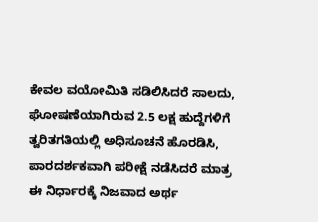ಕೇವಲ ವಯೋಮಿತಿ ಸಡಿಲಿಸಿದರೆ ಸಾಲದು, ಘೋಷಣೆಯಾಗಿರುವ 2.5 ಲಕ್ಷ ಹುದ್ದೆಗಳಿಗೆ ತ್ವರಿತಗತಿಯಲ್ಲಿ ಅಧಿಸೂಚನೆ ಹೊರಡಿಸಿ, ಪಾರದರ್ಶಕವಾಗಿ ಪರೀಕ್ಷೆ ನಡೆಸಿದರೆ ಮಾತ್ರ ಈ ನಿರ್ಧಾರಕ್ಕೆ ನಿಜವಾದ ಅರ್ಥ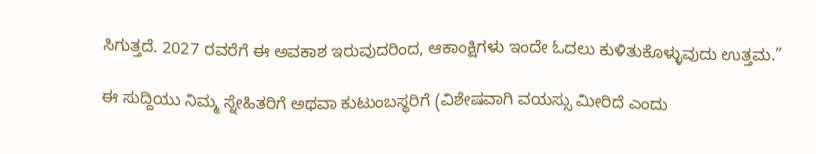ಸಿಗುತ್ತದೆ. 2027 ರವರೆಗೆ ಈ ಅವಕಾಶ ಇರುವುದರಿಂದ, ಆಕಾಂಕ್ಷಿಗಳು ಇಂದೇ ಓದಲು ಕುಳಿತುಕೊಳ್ಳುವುದು ಉತ್ತಮ.”

ಈ ಸುದ್ದಿಯು ನಿಮ್ಮ ಸ್ನೇಹಿತರಿಗೆ ಅಥವಾ ಕುಟುಂಬಸ್ಥರಿಗೆ (ವಿಶೇಷವಾಗಿ ವಯಸ್ಸು ಮೀರಿದೆ ಎಂದು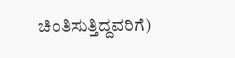ಚಿಂತಿಸುತ್ತಿದ್ದವರಿಗೆ)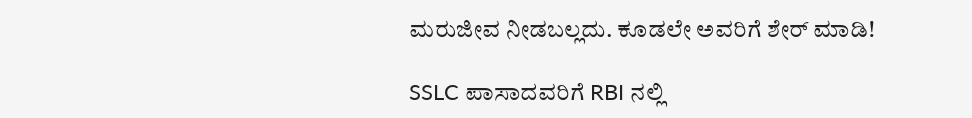ಮರುಜೀವ ನೀಡಬಲ್ಲದು. ಕೂಡಲೇ ಅವರಿಗೆ ಶೇರ್ ಮಾಡಿ!

SSLC ಪಾಸಾದವರಿಗೆ RBI ನಲ್ಲಿ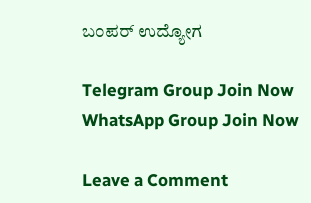ಬಂಪರ್ ಉದ್ಯೋಗ

Telegram Group Join Now
WhatsApp Group Join Now

Leave a Comment